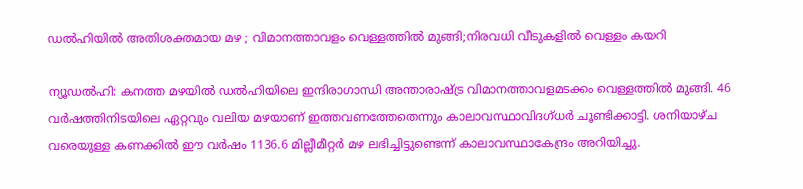ഡല്‍ഹിയില്‍ അതിശക്തമായ മഴ ; വിമാനത്താവളം വെള്ളത്തില്‍ മുങ്ങി;നിരവധി വീടുകളില്‍ വെള്ളം കയറി

ന്യൂഡല്‍ഹി: കനത്ത മഴയില്‍ ഡല്‍ഹിയിലെ ഇന്ദിരാഗാന്ധി അന്താരാഷ്ട്ര വിമാനത്താവളമടക്കം വെള്ളത്തില്‍ മുങ്ങി. 46 വര്‍ഷത്തിനിടയിലെ ഏറ്റവും വലിയ മഴയാണ് ഇത്തവണത്തേതെന്നും കാലാവസ്ഥാവിദഗ്ധര്‍ ചൂണ്ടിക്കാട്ടി. ശനിയാഴ്ച വരെയുള്ള കണക്കില്‍ ഈ വര്‍ഷം 1136.6 മില്ലീമീറ്റര്‍ മഴ ലഭിച്ചിട്ടുണ്ടെന്ന് കാലാവസ്ഥാകേന്ദ്രം അറിയിച്ചു.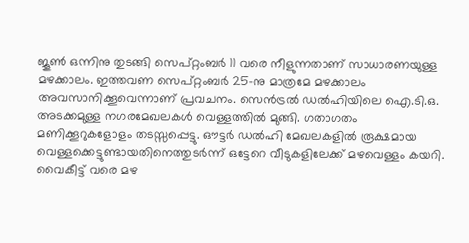ജൂണ്‍ ഒന്നിനു തുടങ്ങി സെപ്റ്റംബര്‍ 11 വരെ നീളുന്നതാണ് സാധാരണയുള്ള മഴക്കാലം. ഇത്തവണ സെപ്റ്റംബര്‍ 25-നു മാത്രമേ മഴക്കാലം അവസാനിക്കൂവെന്നാണ് പ്രവചനം. സെന്‍ട്രല്‍ ഡല്‍ഹിയിലെ ഐ.ടി.ഒ. അടക്കമുള്ള നഗരമേഖലകള്‍ വെള്ളത്തില്‍ മുങ്ങി. ഗതാഗതം മണിക്കൂറുകളോളം തടസ്സപ്പെട്ടു. ഔട്ടര്‍ ഡല്‍ഹി മേഖലകളില്‍ രൂക്ഷമായ വെള്ളക്കെട്ടുണ്ടായതിനെത്തുടര്‍ന്ന് ഒട്ടേറെ വീടുകളിലേക്ക് മഴവെള്ളം കയറി. വൈകീട്ട് വരെ മഴ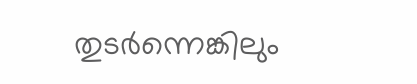തുടര്‍ന്നെങ്കിലും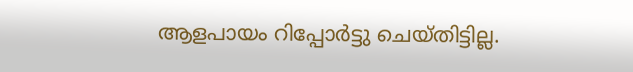ആളപായം റിപ്പോര്‍ട്ടു ചെയ്തിട്ടില്ല.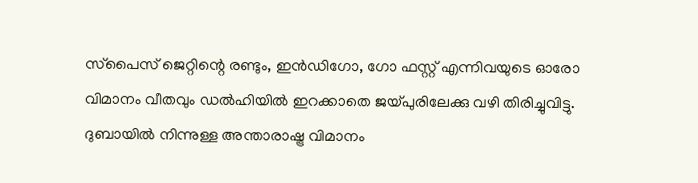സ്‌പൈസ് ജെറ്റിന്റെ രണ്ടും, ഇന്‍ഡിഗോ, ഗോ ഫസ്റ്റ് എന്നിവയുടെ ഓരോ വിമാനം വീതവും ഡല്‍ഹിയില്‍ ഇറക്കാതെ ജയ്പുരിലേക്കു വഴി തിരിച്ചുവിട്ടു. ദുബായില്‍ നിന്നുള്ള അന്താരാഷ്ട്ര വിമാനം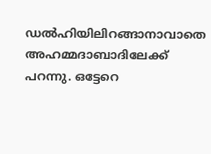ഡല്‍ഹിയിലിറങ്ങാനാവാതെ അഹമ്മദാബാദിലേക്ക് പറന്നു. ഒട്ടേറെ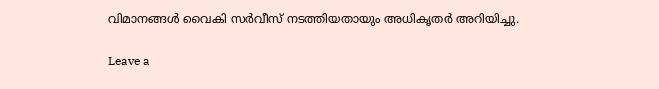വിമാനങ്ങള്‍ വൈകി സര്‍വീസ് നടത്തിയതായും അധികൃതര്‍ അറിയിച്ചു.

Leave a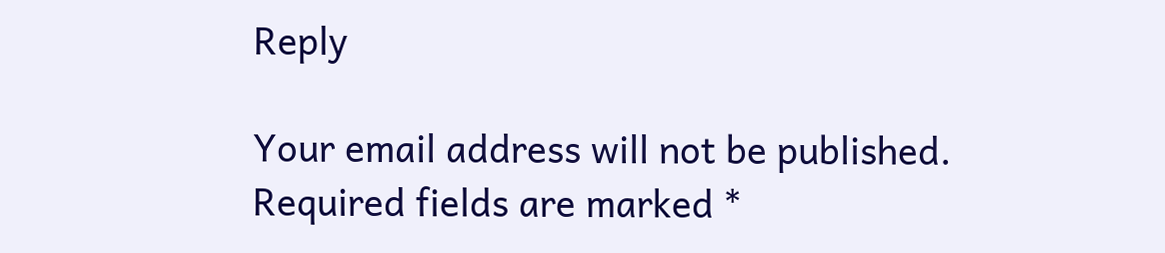Reply

Your email address will not be published. Required fields are marked *